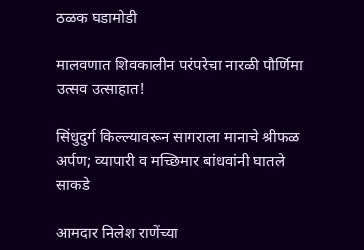ठळक घडामोडी

मालवणात शिवकालीन परंपरेचा नारळी पौर्णिमा उत्सव उत्साहात!

सिंधुदुर्ग किल्ल्यावरून सागराला मानाचे श्रीफळ अर्पण; व्यापारी व मच्छिमार बांधवांनी घातले साकडे

आमदार निलेश राणेंच्या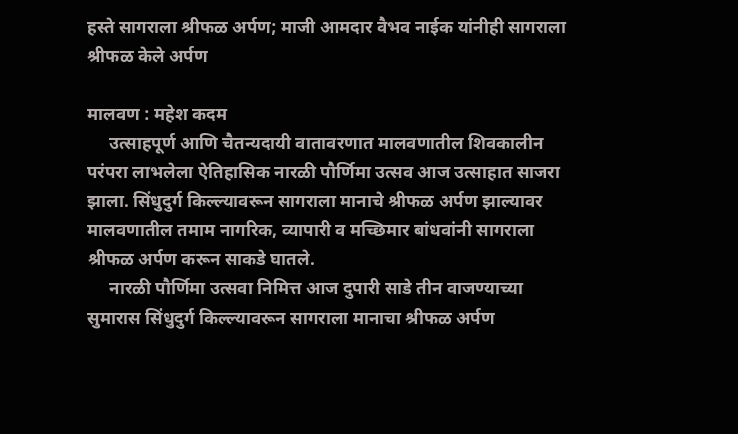हस्ते सागराला श्रीफळ अर्पण; माजी आमदार वैभव नाईक यांनीही सागराला श्रीफळ केले अर्पण

मालवण : महेश कदम
     उत्साहपूर्ण आणि चैतन्यदायी वातावरणात मालवणातील शिवकालीन परंपरा लाभलेला ऐतिहासिक नारळी पौर्णिमा उत्सव आज उत्साहात साजरा झाला. सिंधुदुर्ग किल्ल्यावरून सागराला मानाचे श्रीफळ अर्पण झाल्यावर मालवणातील तमाम नागरिक, व्यापारी व मच्छिमार बांधवांनी सागराला श्रीफळ अर्पण करून साकडे घातले.
     नारळी पौर्णिमा उत्सवा निमित्त आज दुपारी साडे तीन वाजण्याच्या सुमारास सिंधुदुर्ग किल्ल्यावरून सागराला मानाचा श्रीफळ अर्पण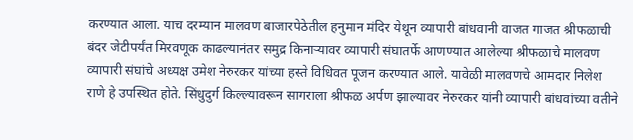करण्यात आला. याच दरम्यान मालवण बाजारपेठेतील हनुमान मंदिर येथून व्यापारी बांधवानी वाजत गाजत श्रीफळाची बंदर जेटीपर्यंत मिरवणूक काढल्यानंतर समुद्र किनाऱ्यावर व्यापारी संघातर्फे आणण्यात आलेल्या श्रीफळाचे मालवण व्यापारी संघांचे अध्यक्ष उमेश नेरुरकर यांच्या हस्ते विधिवत पूजन करण्यात आले. यावेळी मालवणचे आमदार निलेश राणे हे उपस्थित होते. सिंधुदुर्ग किल्ल्यावरून सागराला श्रीफळ अर्पण झाल्यावर नेरुरकर यांनी व्यापारी बांधवांच्या वतीने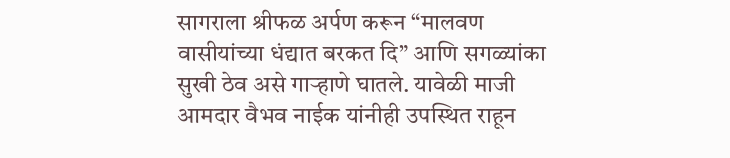सागराला श्रीफळ अर्पण करून “मालवण वासीयांच्या धंद्यात बरकत दि” आणि सगळ्यांका सुखी ठेव असे गाऱ्हाणे घातले. यावेळी माजी आमदार वैभव नाईक यांनीही उपस्थित राहून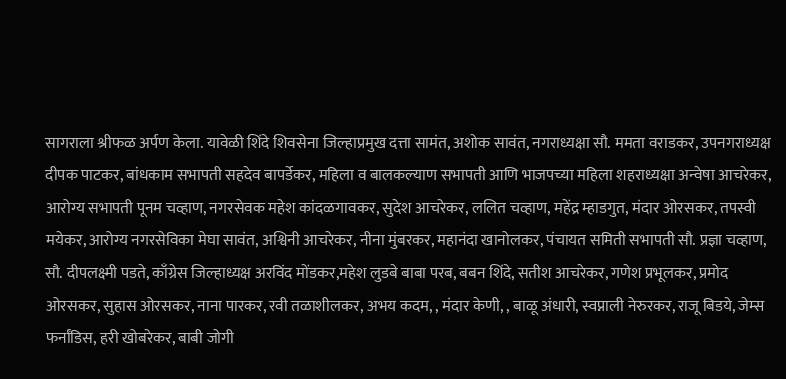सागराला श्रीफळ अर्पण केला. यावेळी शिंदे शिवसेना जिल्हाप्रमुख दत्ता सामंत, अशोक सावंत, नगराध्यक्षा सौ. ममता वराडकर, उपनगराध्यक्ष दीपक पाटकर, बांधकाम सभापती सहदेव बापर्डेकर, महिला व बालकल्याण सभापती आणि भाजपच्या महिला शहराध्यक्षा अन्वेषा आचरेकर, आरोग्य सभापती पूनम चव्हाण, नगरसेवक महेश कांदळगावकर, सुदेश आचरेकर, ललित चव्हाण, महेंद्र म्हाडगुत, मंदार ओरसकर, तपस्वी मयेकर, आरोग्य नगरसेविका मेघा सावंत, अश्विनी आचरेकर, नीना मुंबरकर, महानंदा खानोलकर, पंचायत समिती सभापती सौ. प्रज्ञा चव्हाण, सौ. दीपलक्ष्मी पडते, काँग्रेस जिल्हाध्यक्ष अरविंद मोंडकर,महेश लुडबे बाबा परब, बबन शिंदे, सतीश आचरेकर, गणेश प्रभूलकर, प्रमोद ओरसकर, सुहास ओरसकर, नाना पारकर, रवी तळाशीलकर, अभय कदम, , मंदार केणी, , बाळू अंधारी, स्वप्नाली नेरुरकर, राजू बिडये, जेम्स फर्नांडिस, हरी खोबरेकर, बाबी जोगी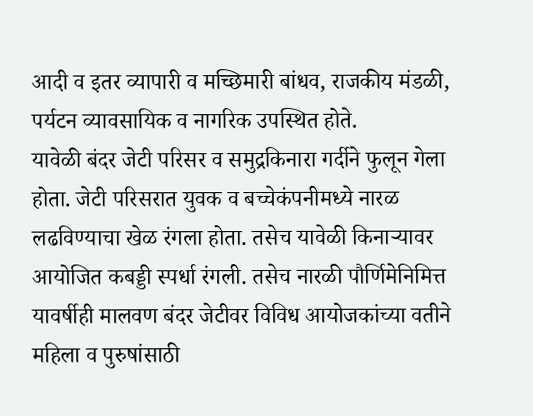आदी व इतर व्यापारी व मच्छिमारी बांधव, राजकीय मंडळी, पर्यटन व्यावसायिक व नागरिक उपस्थित होते.
यावेळी बंदर जेटी परिसर व समुद्रकिनारा गर्दीने फुलून गेला होता. जेटी परिसरात युवक व बच्चेकंपनीमध्ये नारळ लढविण्याचा खेळ रंगला होता. तसेच यावेळी किनाऱ्यावर आयोजित कबड्डी स्पर्धा रंगली. तसेच नारळी पौर्णिमेनिमित्त यावर्षीही मालवण बंदर जेटीवर विविध आयोजकांच्या वतीने महिला व पुरुषांसाठी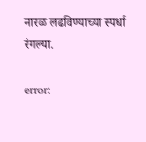नारळ लढविण्याच्या स्पर्धा रंगल्या.

error: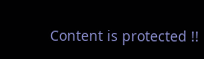Content is protected !!